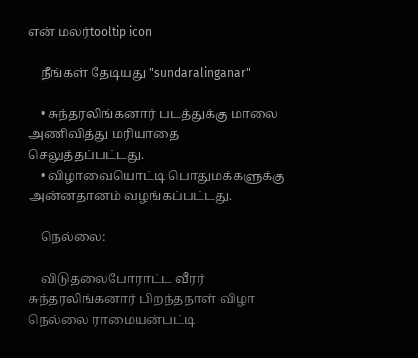என் மலர்tooltip icon

    நீங்கள் தேடியது "sundaralinganar"

    • சுந்தரலிங்கனார் படத்துக்கு மாலை அணிவித்து மரியாதை செலுத்தப்பட்டது.
    • விழாவையொட்டி பொதுமக்களுக்கு அன்னதானம் வழங்கப்பட்டது.

    நெல்லை:

    விடுதலைபோராட்ட வீரர் சுந்தரலிங்கனார் பிறந்தநாள் விழா நெல்லை ராமையன்பட்டி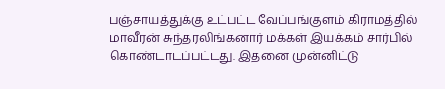பஞ்சாயத்துக்கு உட்பட்ட வேப்பங்குளம் கிராமத்தில் மாவீரன் சுந்தரலிங்கனார் மக்கள் இயக்கம் சார்பில் கொண்டாடப்பட்டது. இதனை முன்னிட்டு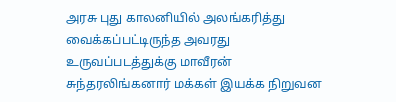அரசு புது காலனியில் அலங்கரித்து வைக்கப்பட்டிருந்த அவரது உருவப்படத்துக்கு மாவீரன் சுந்தரலிங்கனார் மக்கள் இயக்க நிறுவன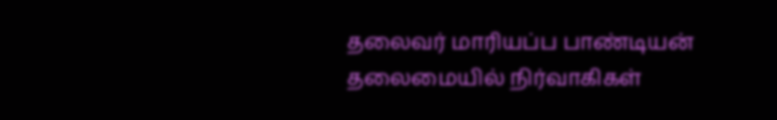தலைவர் மாரியப்ப பாண்டியன் தலைமையில் நிர்வாகிகள்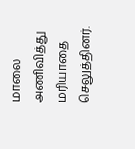மாலை அணிவித்து மரியாதை செலுத்தினர்.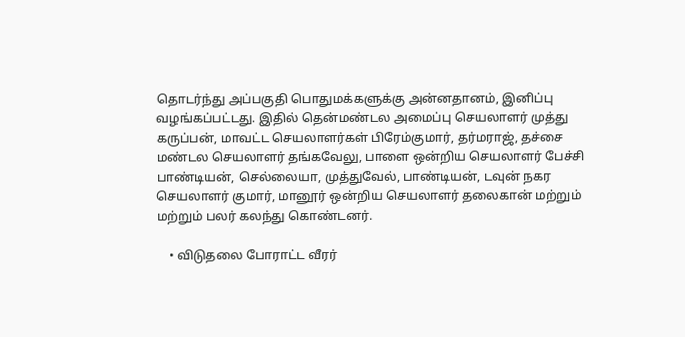தொடர்ந்து அப்பகுதி பொதுமக்களுக்கு அன்னதானம், இனிப்பு வழங்கப்பட்டது. இதில் தென்மண்டல அமைப்பு செயலாளர் முத்து கருப்பன், மாவட்ட செயலாளர்கள் பிரேம்குமார், தர்மராஜ், தச்சை மண்டல செயலாளர் தங்கவேலு, பாளை ஒன்றிய செயலாளர் பேச்சி பாண்டியன், செல்லையா, முத்துவேல், பாண்டியன், டவுன் நகர செயலாளர் குமார், மானூர் ஒன்றிய செயலாளர் தலைகான் மற்றும் மற்றும் பலர் கலந்து கொண்டனர்.

    • விடுதலை போராட்ட வீரர்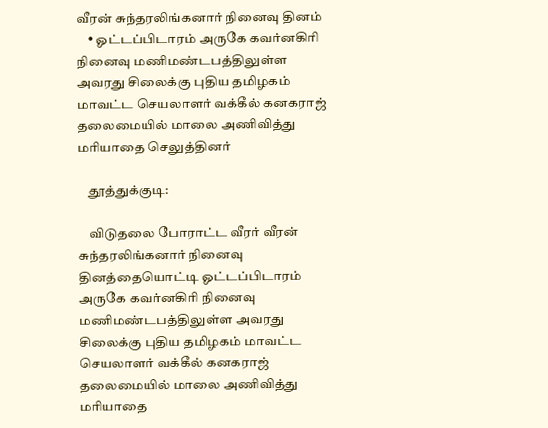வீரன் சுந்தரலிங்கனார் நினைவு தினம்
    • ஓட்டப்பிடாரம் அருகே கவர்னகிரி நினைவு மணிமண்டபத்திலுள்ள அவரது சிலைக்கு புதிய தமிழகம் மாவட்ட செயலாளர் வக்கீல் கனகராஜ் தலைமையில் மாலை அணிவித்து மரியாதை செலுத்தினர்

    தூத்துக்குடி:

    விடுதலை போராட்ட வீரர் வீரன் சுந்தரலிங்கனார் நினைவு தினத்தையொட்டி ஓட்டப்பிடாரம் அருகே கவர்னகிரி நினைவு மணிமண்டபத்திலுள்ள அவரது சிலைக்கு புதிய தமிழகம் மாவட்ட செயலாளர் வக்கீல் கனகராஜ் தலைமையில் மாலை அணிவித்து மரியாதை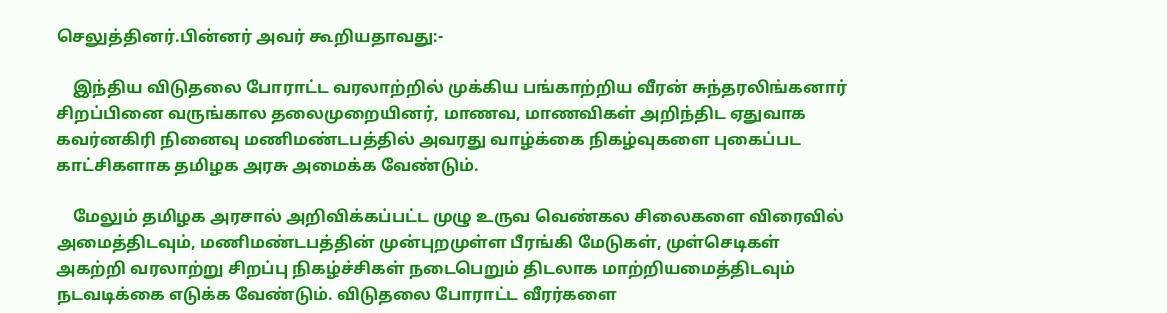செலுத்தினர்.பின்னர் அவர் கூறியதாவது:-

    இந்திய விடுதலை போராட்ட வரலாற்றில் முக்கிய பங்காற்றிய வீரன் சுந்தரலிங்கனார் சிறப்பினை வருங்கால தலைமுறையினர், மாணவ, மாணவிகள் அறிந்திட ஏதுவாக கவர்னகிரி நினைவு மணிமண்டபத்தில் அவரது வாழ்க்கை நிகழ்வுகளை புகைப்பட காட்சிகளாக தமிழக அரசு அமைக்க வேண்டும்.

    மேலும் தமிழக அரசால் அறிவிக்கப்பட்ட முழு உருவ வெண்கல சிலைகளை விரைவில் அமைத்திடவும், மணிமண்டபத்தின் முன்புறமுள்ள பீரங்கி மேடுகள், முள்செடிகள் அகற்றி வரலாற்று சிறப்பு நிகழ்ச்சிகள் நடைபெறும் திடலாக மாற்றியமைத்திடவும் நடவடிக்கை எடுக்க வேண்டும். விடுதலை போராட்ட வீரர்களை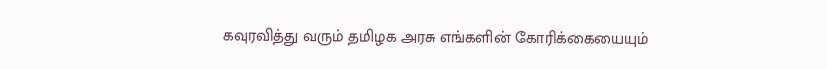கவுரவித்து வரும் தமிழக அரசு எங்களின் கோரிக்கையையும்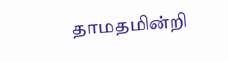தாமதமின்றி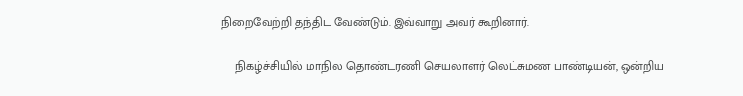நிறைவேற்றி தந்திட வேண்டும். இவ்வாறு அவர் கூறினார்.

    நிகழ்ச்சியில் மாநில தொண்டரணி செயலாளர் லெட்சுமண பாண்டியன், ஒன்றிய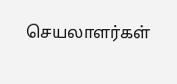செயலாளர்கள்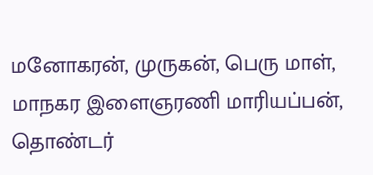மனோகரன், முருகன், பெரு மாள், மாநகர இளைஞரணி மாரியப்பன், தொண்டர்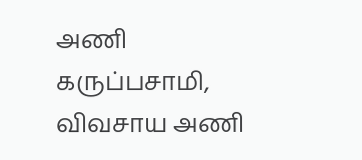அணி கருப்பசாமி, விவசாய அணி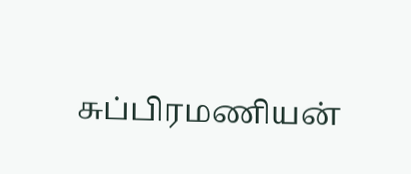சுப்பிரமணியன்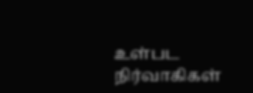உள்பட நிர்வாகிகள்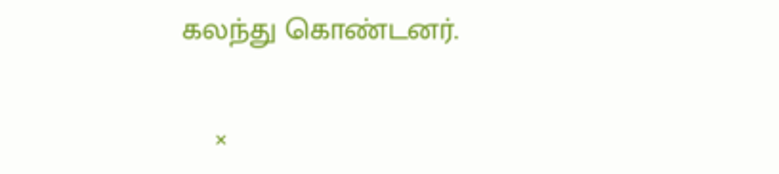கலந்து கொண்டனர்.

    ×